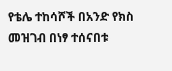የቴሌ ተከሳሾች በአንድ የክስ መዝገብ በነፃ ተሰናበቱ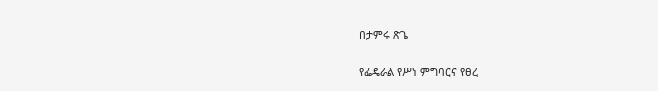በታምሩ ጽጌ

የፌዴራል የሥነ ምግባርና የፀረ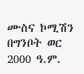ሙስና ኮሚሽን በግንቦት ወር 2000 ዓ.ም.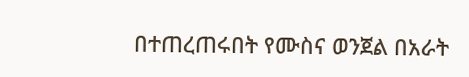በተጠረጠሩበት የሙስና ወንጀል በአራት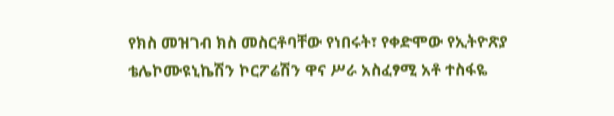የክስ መዝገብ ክስ መስርቶባቸው የነበሩት፣ የቀድሞው የኢትዮጽያ ቴሌኮሙዩኒኬሽን ኮርፖሬሽን ዋና ሥራ አስፈፃሚ አቶ ተስፋዬ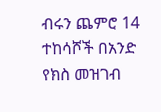ብሩን ጨምሮ 14 ተከሳሾች በአንድ የክስ መዝገብ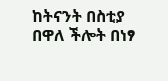ከትናንት በስቲያ በዋለ ችሎት በነፃ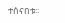ተሰናበቱ፡፡